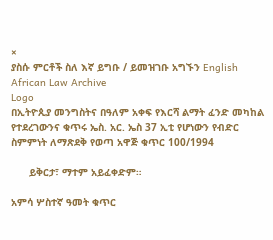×
ያስሱ ምርቶች ስለ እኛ ይግቡ / ይመዝገቡ አግኙን English
African Law Archive
Logo
በኢትዮጲያ መንግስትና በዓለም አቀፍ የእርሻ ልማት ፈንድ መካከል የተደረገውንና ቁጥሩ ኤስ. አር. ኤስ 37 ኢቲ የሆነውን የብድር ስምምነት ለማጽደቅ የወጣ አዋጅ ቁጥር 100/1994

      ይቅርታ፣ ማተም አይፈቀድም።

አምሳ ሦስተኛ ዓመት ቁጥር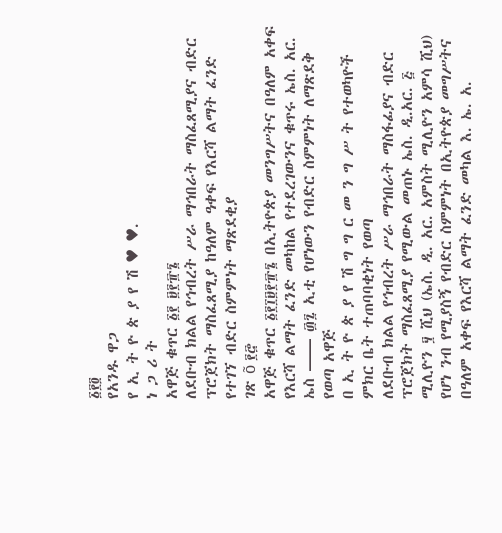፩፻፬
የአንዱ ዋጋ
የ ኢ ት ዮ ጵ ያ የ ሽ ♥ ♥.
ነ ጋ ሪ ት
አዋጅ ቁጥር ፩፻ ፱፻፹፮
ለደቡብ ክልል የኅብረት ሥራ ማኅበራት ማስፈጸሚያና ብድር ፕሮጀክት ማስፈጸሚያ ከዓለም ዓቀፍ የእርሻ ልማት ፈንድ የተገኘ ብድር ስምምነት ማጽደቂያ
ገጽ õ ፻፸
አዋጅ ቁጥር ፩፻፲፱፻፹፮ በኢትዮጵያ መንግሥትና በዓለም አቀፍ የእርሻ ልማት ፈንድ መካከል የተደረገውንና ቁጥሩ ኤስ. አር. ኤስ —— ፴፯ ኢቲ የሆነውን የብድር ስምምነት ለማጽደቅ የወጣ አዋጅ
በ ኢ ት ዮ ጵ ያ የ ሽ ግ ግ ር መ ን ግ ሥ ት የተወካዮች ምክር ቤት ተጠባባቂነት የወጣ
ለደቡብ ክልል የኅብረት ሥራ ማኅበራት ማስፋፊያና ብድር ፕሮጀክት ማስፈጸሚያ የሚውል መጠኑ ኤስ. ዲ.አር. ፭ ሚሊዮን ፶ ሺህ (ኤስ. ዲ. አር. አምስት ሚሊዮን አምሳ ሺህ) የሆነ ንብ የሚያስኝ የብድር ስምምነት በኢትዮጵያ መግሥትና በዓለም አቀፍ የእርሻ ልማት ፈንድ መካል እ. ኤ. አ.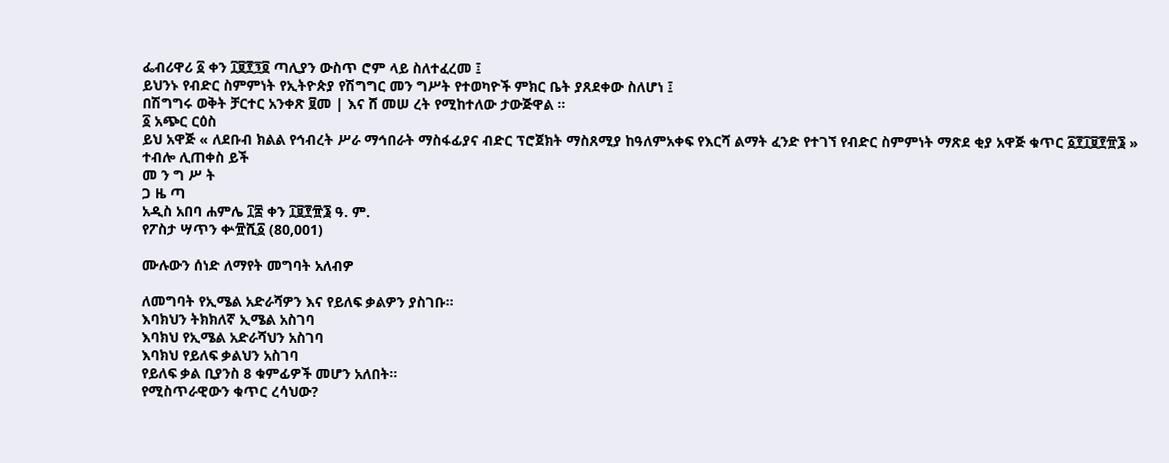ፌብሪዋሪ ፩ ቀን ፲፱፻፺፬ ጣሊያን ውስጥ ሮም ላይ ስለተፈረመ ፤
ይህንኑ የብድር ስምምነት የኢትዮጵያ የሽግግር መን ግሥት የተወካዮች ምክር ቤት ያጸደቀው ስለሆነ ፤
በሽግግሩ ወቅት ቻርተር አንቀጽ ፱መ | እና ሸ መሠ ረት የሚከተለው ታውጅዋል ።
፩ አጭር ርዕስ
ይህ አዋጅ « ለደቡብ ክልል የኅብረት ሥራ ማኅበራት ማስፋፊያና ብድር ፕሮጀክት ማስጸሚያ ከዓለምአቀፍ የእርሻ ልማት ፈንድ የተገኘ የብድር ስምምነት ማጽደ ቂያ አዋጅ ቁጥር ፩፻፲፱፻፹፮ » ተብሎ ሊጠቀስ ይች
መ ን ግ ሥ ት
ጋ ዜ ጣ
አዲስ አበባ ሐምሌ ፲፰ ቀን ፲፱፻፹፮ ዓ. ም.
የፖስታ ሣጥን ቍ፹ሺ፩ (80,001)

ሙሉውን ሰነድ ለማየት መግባት አለብዎ

ለመግባት የኢሜል አድራሻዎን እና የይለፍ ቃልዎን ያስገቡ።
እባክህን ትክክለኛ ኢሜል አስገባ
እባክህ የኢሜል አድራሻህን አስገባ
እባክህ የይለፍ ቃልህን አስገባ
የይለፍ ቃል ቢያንስ 8 ቁምፊዎች መሆን አለበት።
የሚስጥራዊውን ቁጥር ረሳህው?